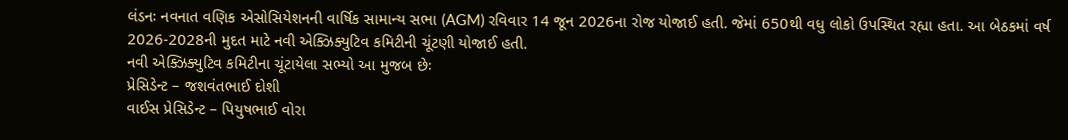લંડનઃ નવનાત વણિક એસોસિયેશનની વાર્ષિક સામાન્ય સભા (AGM) રવિવાર 14 જૂન 2026ના રોજ યોજાઈ હતી. જેમાં 650થી વધુ લોકો ઉપસ્થિત રહ્યા હતા. આ બેઠકમાં વર્ષ 2026-2028ની મુદત માટે નવી એક્ઝિક્યુટિવ કમિટીની ચૂંટણી યોજાઈ હતી.
નવી એક્ઝિક્યુટિવ કમિટીના ચૂંટાયેલા સભ્યો આ મુજબ છેઃ
પ્રેસિડેન્ટ – જશવંતભાઈ દોશી
વાઈસ પ્રેસિડેન્ટ – પિયુષભાઈ વોરા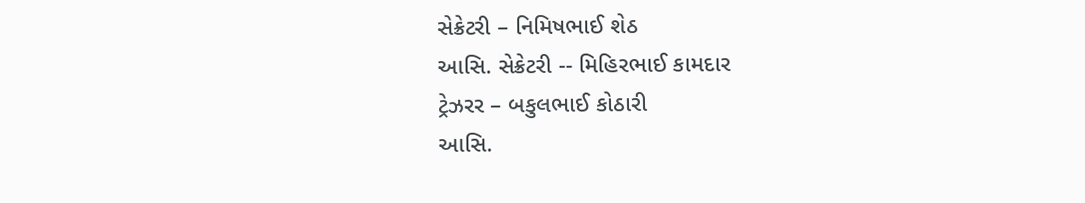સેક્રેટરી – નિમિષભાઈ શેઠ
આસિ. સેક્રેટરી -- મિહિરભાઈ કામદાર
ટ્રેઝરર – બકુલભાઈ કોઠારી
આસિ.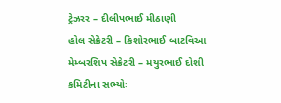ટ્રેઝરર – દીલીપભાઈ મીઠાણી
હોલ સેક્રેટરી – કિશોરભાઈ બાટવિઆ
મેમ્બરશિપ સેક્રેટરી – મયુરભાઈ દોશી
કમિટીના સભ્યોઃ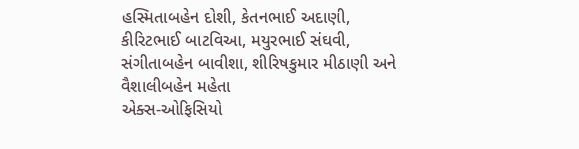હસ્મિતાબહેન દોશી, કેતનભાઈ અદાણી, કીરિટભાઈ બાટવિઆ, મયુરભાઈ સંઘવી, સંગીતાબહેન બાવીશા, શીરિષકુમાર મીઠાણી અને વૈશાલીબહેન મહેતા
એક્સ-ઓફિસિયો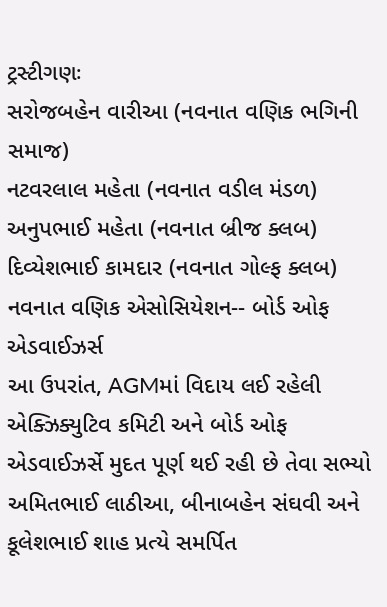ટ્રસ્ટીગણઃ
સરોજબહેન વારીઆ (નવનાત વણિક ભગિની સમાજ)
નટવરલાલ મહેતા (નવનાત વડીલ મંડળ)
અનુપભાઈ મહેતા (નવનાત બ્રીજ ક્લબ)
દિવ્યેશભાઈ કામદાર (નવનાત ગોલ્ફ ક્લબ)
નવનાત વણિક એસોસિયેશન-- બોર્ડ ઓફ એડવાઈઝર્સ
આ ઉપરાંત, AGMમાં વિદાય લઈ રહેલી એક્ઝિક્યુટિવ કમિટી અને બોર્ડ ઓફ એડવાઈઝર્સે મુદત પૂર્ણ થઈ રહી છે તેવા સભ્યો અમિતભાઈ લાઠીઆ, બીનાબહેન સંઘવી અને કૂલેશભાઈ શાહ પ્રત્યે સમર્પિત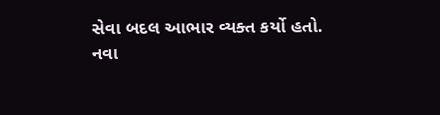સેવા બદલ આભાર વ્યક્ત કર્યો હતો.
નવા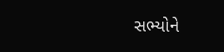સભ્યોને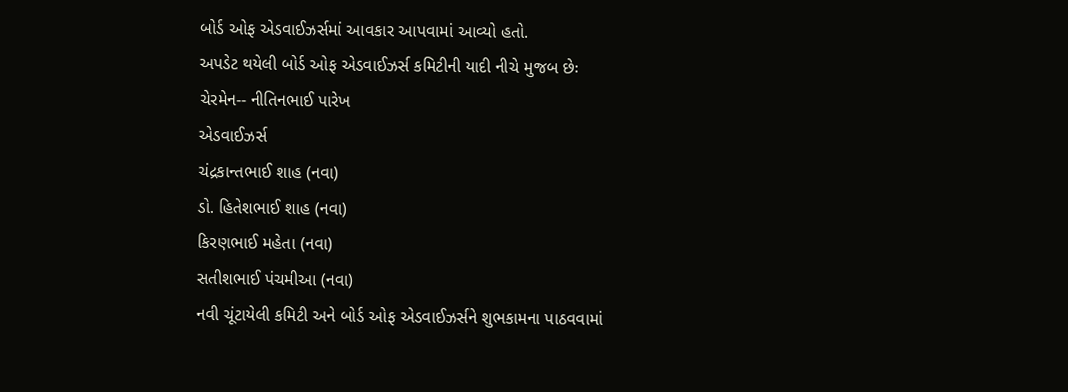બોર્ડ ઓફ એડવાઈઝર્સમાં આવકાર આપવામાં આવ્યો હતો.
અપડેટ થયેલી બોર્ડ ઓફ એડવાઈઝર્સ કમિટીની યાદી નીચે મુજબ છેઃ
ચેરમેન-- નીતિનભાઈ પારેખ
એડવાઈઝર્સ
ચંદ્રકાન્તભાઈ શાહ (નવા)
ડો. હિતેશભાઈ શાહ (નવા)
કિરણભાઈ મહેતા (નવા)
સતીશભાઈ પંચમીઆ (નવા)
નવી ચૂંટાયેલી કમિટી અને બોર્ડ ઓફ એડવાઈઝર્સને શુભકામના પાઠવવામાં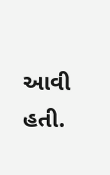આવી હતી.